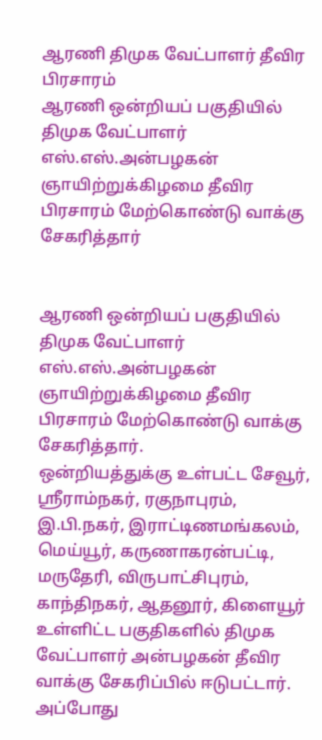ஆரணி திமுக வேட்பாளர் தீவிர பிரசாரம்
ஆரணி ஒன்றியப் பகுதியில் திமுக வேட்பாளர் எஸ்.எஸ்.அன்பழகன் ஞாயிற்றுக்கிழமை தீவிர பிரசாரம் மேற்கொண்டு வாக்கு சேகரித்தார்


ஆரணி ஒன்றியப் பகுதியில் திமுக வேட்பாளர் எஸ்.எஸ்.அன்பழகன் ஞாயிற்றுக்கிழமை தீவிர பிரசாரம் மேற்கொண்டு வாக்கு சேகரித்தார்.
ஒன்றியத்துக்கு உள்பட்ட சேவூர், ஸ்ரீராம்நகர், ரகுநாபுரம், இ.பி.நகர், இராட்டிணமங்கலம், மெய்யூர், கருணாகரன்பட்டி, மருதேரி, விருபாட்சிபுரம், காந்திநகர், ஆதனூர், கிளையூர் உள்ளிட்ட பகுதிகளில் திமுக வேட்பாளர் அன்பழகன் தீவிர வாக்கு சேகரிப்பில் ஈடுபட்டார்.
அப்போது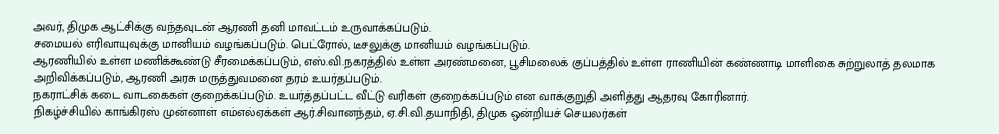அவர், திமுக ஆட்சிக்கு வந்தவுடன் ஆரணி தனி மாவட்டம் உருவாக்கப்படும்.
சமையல் எரிவாயுவுக்கு மானியம் வழங்கப்படும். பெட்ரோல், டீசலுக்கு மானியம் வழங்கப்படும்.
ஆரணியில் உள்ள மணிக்கூண்டு சீரமைக்கப்படும், எஸ்.வி.நகரத்தில் உள்ள அரண்மனை, பூசிமலைக் குப்பத்தில் உள்ள ராணியின் கண்ணாடி மாளிகை சுற்றுலாத் தலமாக அறிவிக்கப்படும், ஆரணி அரசு மருத்துவமனை தரம் உயர்தப்படும்.
நகராட்சிக் கடை வாடகைகள் குறைக்கப்படும். உயர்த்தப்பட்ட வீட்டு வரிகள் குறைக்கப்படும் என வாக்குறுதி அளித்து ஆதரவு கோரினார்.
நிகழ்ச்சியில் காங்கிரஸ் முன்னாள் எம்எல்ஏக்கள் ஆர்.சிவானந்தம், ஏ.சி.வி.தயாநிதி, திமுக ஒன்றியச் செயலர்கள்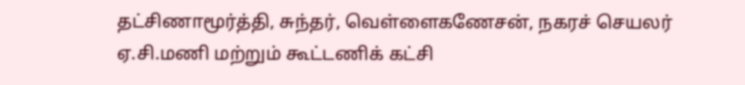தட்சிணாமூர்த்தி, சுந்தர், வெள்ளைகணேசன், நகரச் செயலர் ஏ.சி.மணி மற்றும் கூட்டணிக் கட்சி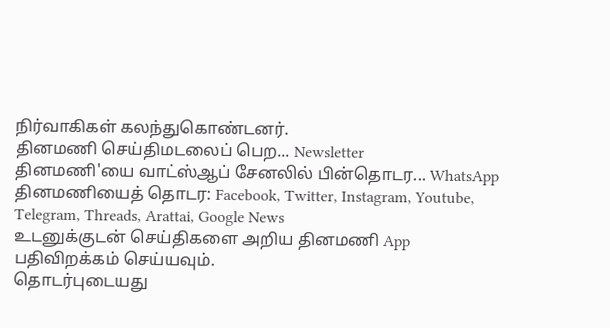நிர்வாகிகள் கலந்துகொண்டனர்.
தினமணி செய்திமடலைப் பெற... Newsletter
தினமணி'யை வாட்ஸ்ஆப் சேனலில் பின்தொடர... WhatsApp
தினமணியைத் தொடர: Facebook, Twitter, Instagram, Youtube, Telegram, Threads, Arattai, Google News
உடனுக்குடன் செய்திகளை அறிய தினமணி App பதிவிறக்கம் செய்யவும்.
தொடர்புடையது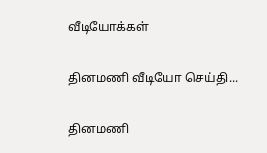வீடியோக்கள்

தினமணி வீடியோ செய்தி...

தினமணி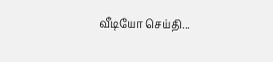வீடியோ செய்தி...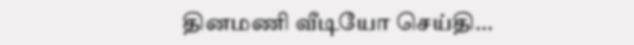தினமணி வீடியோ செய்தி...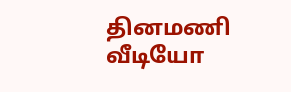தினமணி வீடியோ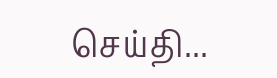செய்தி...